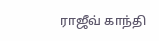ராஜீவ் காந்தி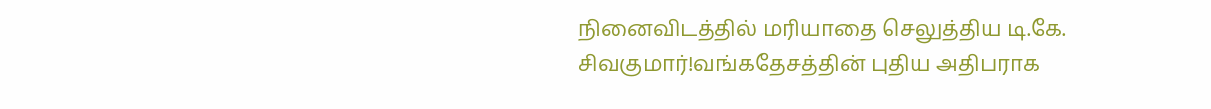நினைவிடத்தில் மரியாதை செலுத்திய டி.கே. சிவகுமார்!வங்கதேசத்தின் புதிய அதிபராக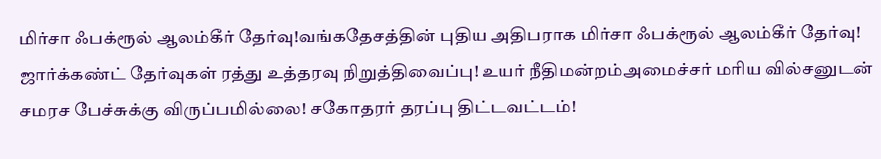மிர்சா ஃபக்ரூல் ஆலம்கீர் தேர்வு!வங்கதேசத்தின் புதிய அதிபராக மிர்சா ஃபக்ரூல் ஆலம்கீர் தேர்வு! ஜார்க்கண்ட் தேர்வுகள் ரத்து உத்தரவு நிறுத்திவைப்பு! உயர் நீதிமன்றம்அமைச்சர் மரிய வில்சனுடன் சமரச பேச்சுக்கு விருப்பமில்லை! சகோதரர் தரப்பு திட்டவட்டம்!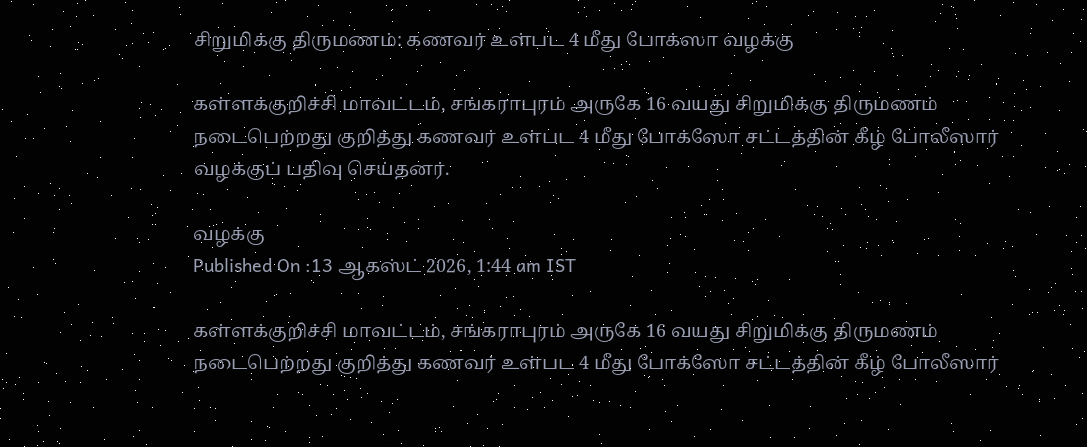சிறுமிக்கு திருமணம்: கணவர் உள்பட 4 மீது போக்ஸா வழக்கு

கள்ளக்குறிச்சி மாவட்டம், சங்கராபுரம் அருகே 16 வயது சிறுமிக்கு திருமணம் நடைபெற்றது குறித்து கணவர் உள்பட 4 மீது போக்ஸோ சட்டத்தின் கீழ் போலீஸார் வழக்குப் பதிவு செய்தனர்.

வழக்கு
Published On :13 ஆகஸ்ட் 2026, 1:44 am IST

கள்ளக்குறிச்சி மாவட்டம், சங்கராபுரம் அருகே 16 வயது சிறுமிக்கு திருமணம் நடைபெற்றது குறித்து கணவர் உள்பட 4 மீது போக்ஸோ சட்டத்தின் கீழ் போலீஸார்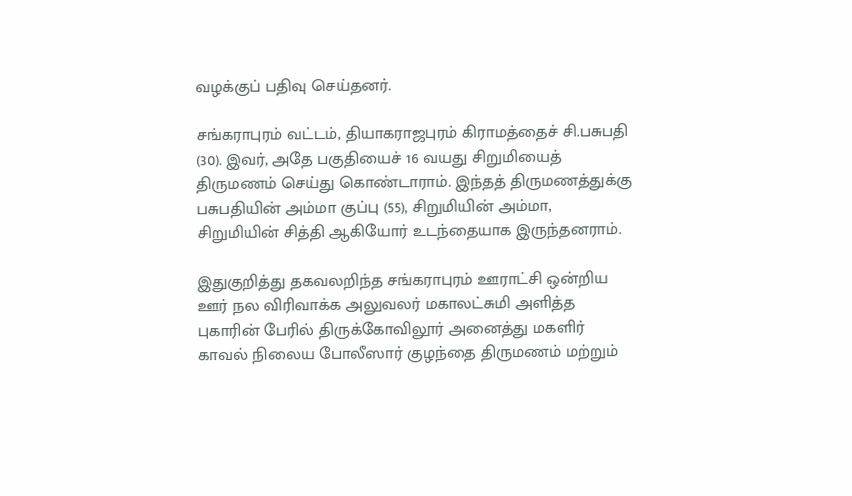வழக்குப் பதிவு செய்தனர்.

சங்கராபுரம் வட்டம், தியாகராஜபுரம் கிராமத்தைச் சி.பசுபதி (30). இவர், அதே பகுதியைச் 16 வயது சிறுமியைத் திருமணம் செய்து கொண்டாராம். இந்தத் திருமணத்துக்கு பசுபதியின் அம்மா குப்பு (55), சிறுமியின் அம்மா, சிறுமியின் சித்தி ஆகியோர் உடந்தையாக இருந்தனராம்.

இதுகுறித்து தகவலறிந்த சங்கராபுரம் ஊராட்சி ஒன்றிய ஊர் நல விரிவாக்க அலுவலர் மகாலட்சுமி அளித்த புகாரின் பேரில் திருக்கோவிலூர் அனைத்து மகளிர் காவல் நிலைய போலீஸார் குழந்தை திருமணம் மற்றும்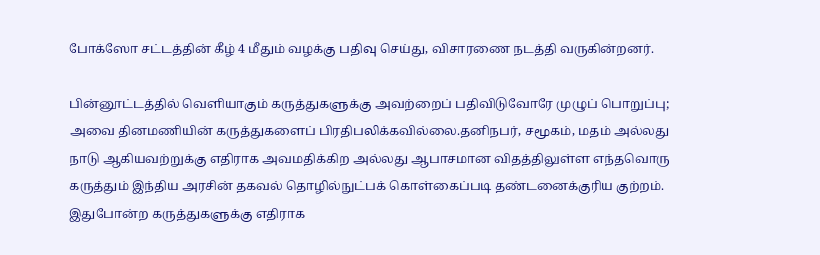போக்ஸோ சட்டத்தின் கீழ் 4 மீதும் வழக்கு பதிவு செய்து, விசாரணை நடத்தி வருகின்றனர்.

பின்னூட்டத்தில் வெளியாகும் கருத்துகளுக்கு அவற்றைப் பதிவிடுவோரே முழுப் பொறுப்பு; அவை தினமணியின் கருத்துகளைப் பிரதிபலிக்கவில்லை.தனிநபர், சமூகம், மதம் அல்லது நாடு ஆகியவற்றுக்கு எதிராக அவமதிக்கிற அல்லது ஆபாசமான விதத்திலுள்ள எந்தவொரு கருத்தும் இந்திய அரசின் தகவல் தொழில்நுட்பக் கொள்கைப்படி தண்டனைக்குரிய குற்றம். இதுபோன்ற கருத்துகளுக்கு எதிராக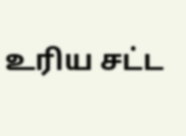உரிய சட்ட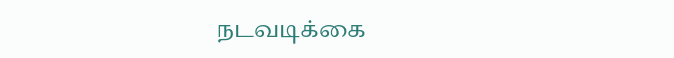நடவடிக்கை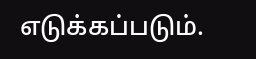எடுக்கப்படும்.